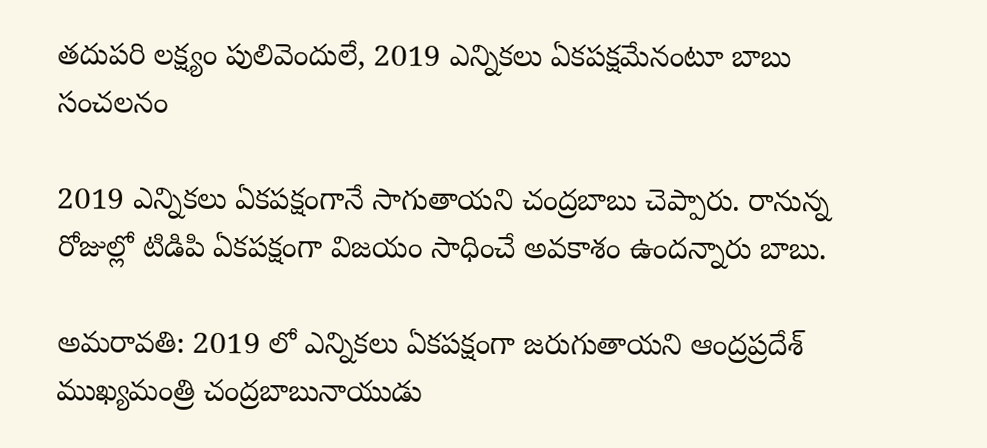తదుపరి లక్ష్యం పులివెందులే, 2019 ఎన్నికలు ఏకపక్షమేనంటూ బాబు సంచలనం

2019 ఎన్నికలు ఏకపక్షంగానే సాగుతాయని చంద్రబాబు చెప్పారు. రానున్న రోజుల్లో టిడిపి ఏకపక్షంగా విజయం సాధించే అవకాశం ఉందన్నారు బాబు.

అమరావతి: 2019 లో ఎన్నికలు ఏకపక్షంగా జరుగుతాయని ఆంద్రప్రదేశ్ ముఖ్యమంత్రి చంద్రబాబునాయుడు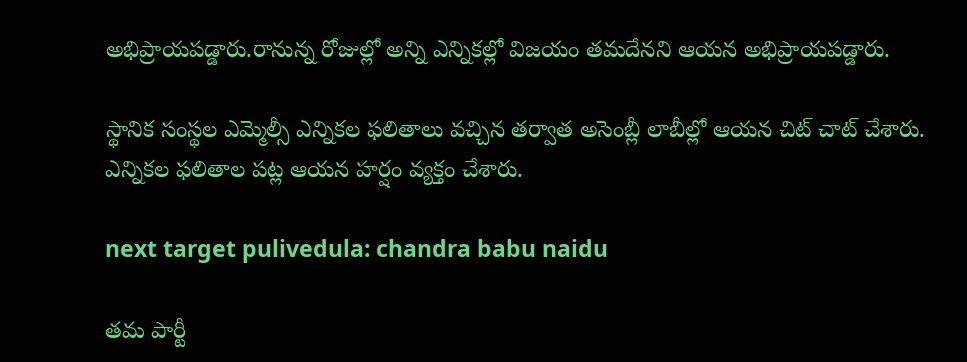అభిప్రాయపడ్డారు.రానున్న రోజుల్లో అన్ని ఎన్నికల్లో విజయం తమదేనని ఆయన అభిప్రాయపడ్డారు.

స్థానిక సంస్థల ఎమ్మెల్సీ ఎన్నికల ఫలితాలు వచ్చిన తర్వాత అసెంబ్లీ లాబీల్లో ఆయన చిట్ చాట్ చేశారు. ఎన్నికల ఫలితాల పట్ల ఆయన హర్షం వ్యక్తం చేశారు.

next target pulivedula: chandra babu naidu

తమ పార్టీ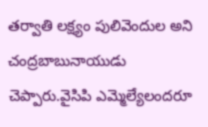తర్వాతి లక్ష్యం పులివెందుల అని చంద్రబాబునాయుడు చెప్పారు.వైసిపి ఎమ్మెల్యేలందరూ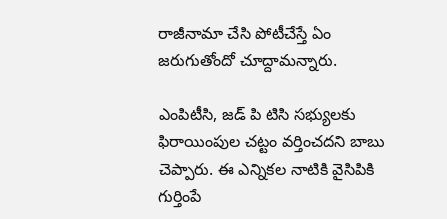రాజీనామా చేసి పోటీచేస్తే ఏం జరుగుతోందో చూద్దామన్నారు.

ఎంపిటీసి, జడ్ పి టిసి సభ్యులకు ఫిరాయింపుల చట్టం వర్తించదని బాబు చెప్పారు. ఈ ఎన్నికల నాటికి వైసిపికి గుర్తింపే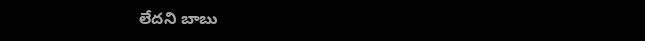లేదని బాబు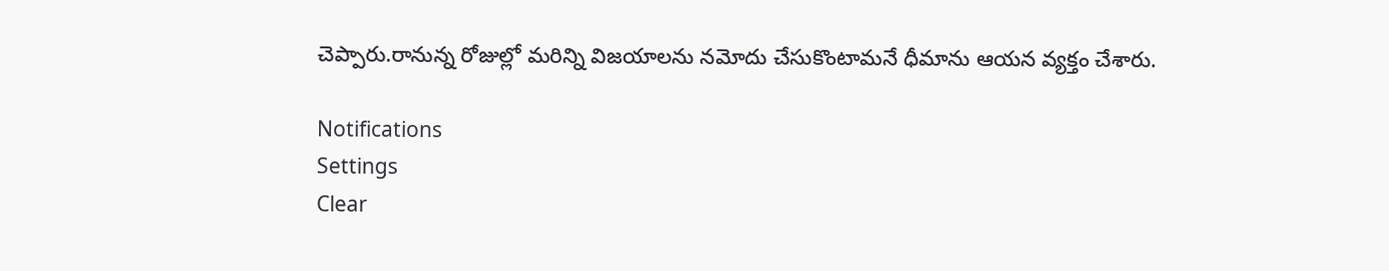చెప్పారు.రానున్న రోజుల్లో మరిన్ని విజయాలను నమోదు చేసుకొంటామనే ధీమాను ఆయన వ్యక్తం చేశారు.

Notifications
Settings
Clear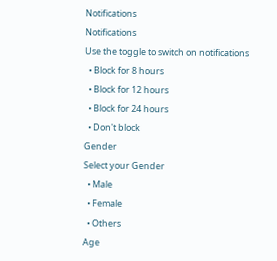Notifications
Notifications
Use the toggle to switch on notifications
  • Block for 8 hours
  • Block for 12 hours
  • Block for 24 hours
  • Don't block
Gender
Select your Gender
  • Male
  • Female
  • Others
Age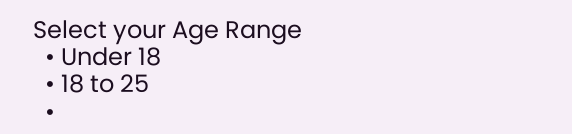Select your Age Range
  • Under 18
  • 18 to 25
  •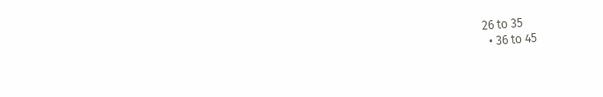26 to 35
  • 36 to 45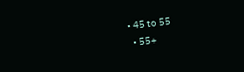• 45 to 55
  • 55+